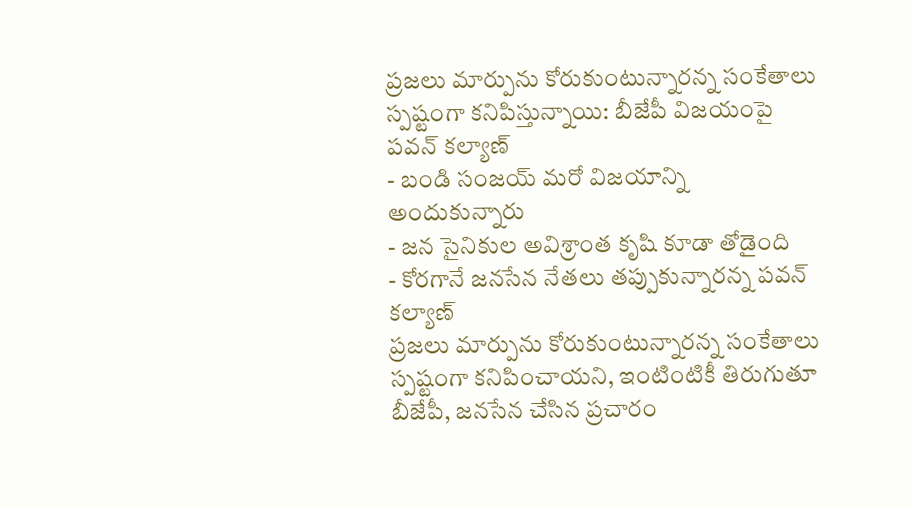ప్రజలు మార్పును కోరుకుంటున్నారన్న సంకేతాలు స్పష్టంగా కనిపిస్తున్నాయి: బీజేపీ విజయంపై పవన్ కల్యాణ్
- బండి సంజయ్ మరో విజయాన్ని అందుకున్నారు
- జన సైనికుల అవిశ్రాంత కృషి కూడా తోడైంది
- కోరగానే జనసేన నేతలు తప్పుకున్నారన్న పవన్ కల్యాణ్
ప్రజలు మార్పును కోరుకుంటున్నారన్న సంకేతాలు స్పష్టంగా కనిపించాయని, ఇంటింటికీ తిరుగుతూ బీజేపీ, జనసేన చేసిన ప్రచారం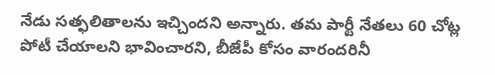నేడు సత్ఫలితాలను ఇచ్చిందని అన్నారు. తమ పార్టీ నేతలు 60 చోట్ల పోటీ చేయాలని భావించారని, బీజేపీ కోసం వారందరినీ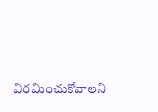విరమించుకోవాలని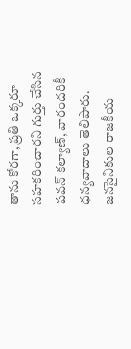తాను కోరగా, ప్రతి ఒక్కరూ సహకరించారని గుర్తు చేసిన పవన్ కల్యాణ్, వారందరికీ ధన్యవాదాలు తెలిపారు.
జనసైనికుల రాజకీయ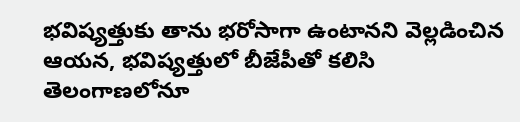భవిష్యత్తుకు తాను భరోసాగా ఉంటానని వెల్లడించిన ఆయన, భవిష్యత్తులో బీజేపీతో కలిసి తెలంగాణలోనూ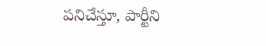పనిచేస్తూ, పార్టీని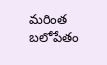మరింత బలోపేతం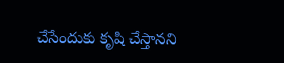చేసేందుకు కృషి చేస్తానని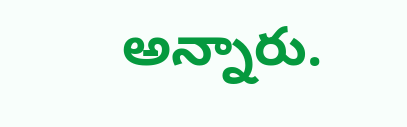అన్నారు.